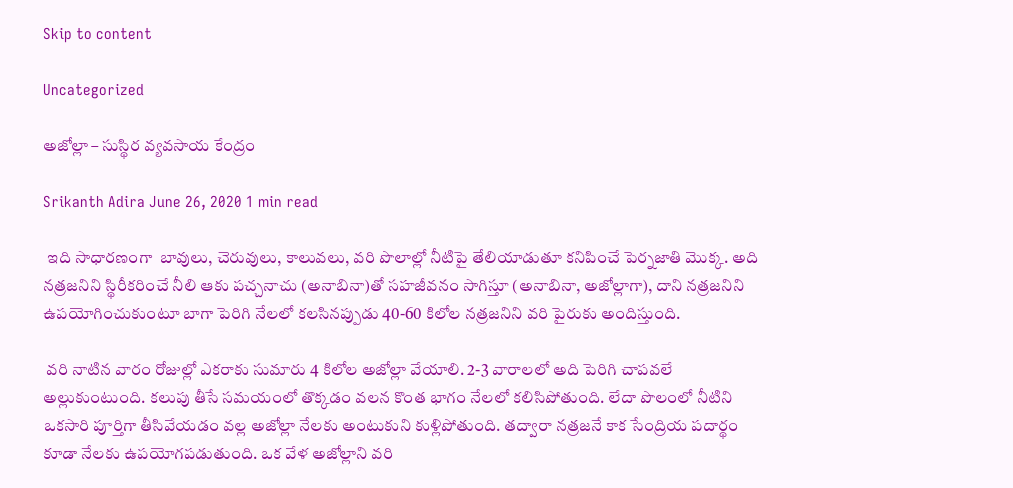Skip to content

Uncategorized

అజోల్లా – సుస్థిర వ్యవసాయ కేంద్రం

Srikanth Adira June 26, 2020 1 min read

 ఇది సాధారణంగా  బావులు, చెరువులు, కాలువలు, వరి పొలాల్లో నీటిపై తేలియాడుతూ కనిపించే పెర్నజాతి మొక్క. అది నత్రజనిని స్థిరీకరించే నీలి ఆకు పచ్చనాచు (అనాబినా)తో సహజీవనం సాగిస్తూ (అనాబినా, అజోల్లాగా), దాని నత్రజనిని ఉపయోగించుకుంటూ బాగా పెరిగి నేలలో కలసినప్పుడు 40-60 కిలోల నత్రజనిని వరి పైరుకు అందిస్తుంది.

 వరి నాటిన వారం రోజుల్లో ఎకరాకు సుమారు 4 కిలోల అజోల్లా వేయాలి. 2-3 వారాలలో అది పెరిగి చాపవలే అల్లుకుంటుంది. కలుపు తీసే సమయంలో తొక్కడం వలన కొంత భాగం నేలలో కలిసిపోతుంది. లేదా పొలంలో నీటిని ఒకసారి పూర్తిగా తీసివేయడం వల్ల అజోల్లా నేలకు అంటుకుని కుళ్లిపోతుంది. తద్వారా నత్రజనే కాక సేంద్రియ పదార్థం కూడా నేలకు ఉపయోగపడుతుంది. ఒక వేళ అజోల్లాని వరి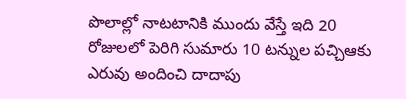పొలాల్లో నాటటానికి ముందు వేస్తే ఇది 20 రోజులలో పెరిగి సుమారు 10 టన్నుల పచ్చిఆకు ఎరువు అందించి దాదాపు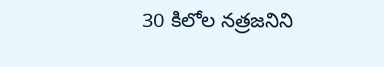30 కిలోల నత్రజనిని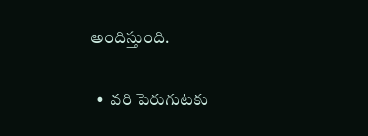అందిస్తుంది.

  •  వరి పెరుగుటకు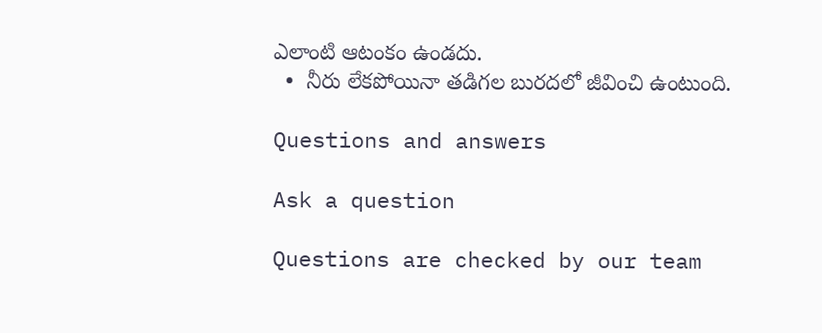ఎలాంటి ఆటంకం ఉండదు.
  •  నీరు లేకపోయినా తడిగల బురదలో జీవించి ఉంటుంది.

Questions and answers

Ask a question

Questions are checked by our team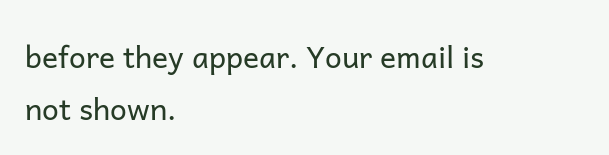before they appear. Your email is not shown.